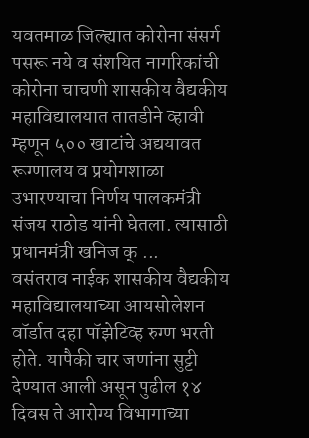यवतमाळ जिल्ह्यात कोरोना संसर्ग पसरू नये व संशयित नागरिकांची कोरोना चाचणी शासकीय वैद्यकीय महाविद्यालयात तातडीने व्हावी म्हणून ५०० खाटांचे अद्ययावत रूग्णालय व प्रयोगशाळा उभारण्याचा निर्णय पालकमंत्री संजय राठोड यांनी घेतला. त्यासाठी प्रधानमंत्री खनिज क् ...
वसंतराव नाईक शासकीय वैद्यकीय महाविद्यालयाच्या आयसोलेशन वॉर्डात दहा पॉझेटिव्ह रुग्ण भरती होते. यापैकी चार जणांना सुट्टी देण्यात आली असून पुढील १४ दिवस ते आरोग्य विभागाच्या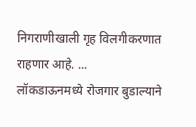निगराणीखाली गृह विलगीकरणात राहणार आहे. ...
लॉकडाऊनमध्ये रोजगार बुडाल्याने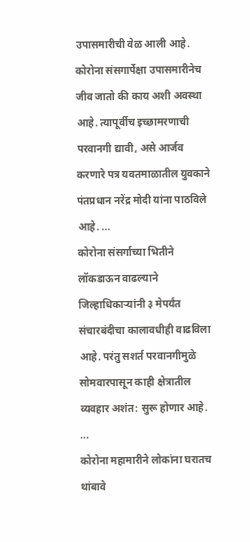उपासमारीची वेळ आली आहे. कोरोना संसगार्पेक्षा उपासमारीनेच जीव जातो की काय अशी अवस्था आहे. त्यापूर्वीच इच्छामरणाची परवानगी द्यावी, असे आर्जव करणारे पत्र यवतमाळातील युवकाने पंतप्रधान नरेंद्र मोदी यांना पाठविले आहे. ...
कोरोना संसर्गाच्या भितीने लॉकडाऊन वाढल्याने जिल्हाधिकाऱ्यांनी ३ मेपर्यंत संचारबंदीचा कालावधीही वाढविला आहे. परंतु सशर्त परवानगीमुळे सोमवारपासून काही क्षेत्रातील व्यवहार अशंत: सुरू होणार आहे. ...
कोरोना महामारीने लोकांना घरातच थांबावे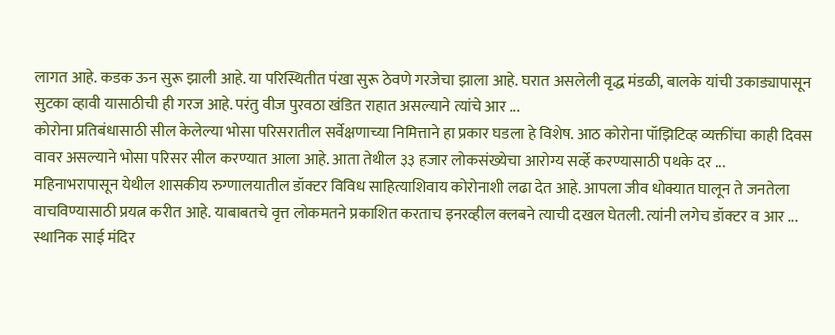लागत आहे. कडक ऊन सुरू झाली आहे. या परिस्थितीत पंखा सुरू ठेवणे गरजेचा झाला आहे. घरात असलेली वृद्ध मंडळी, बालके यांची उकाड्यापासून सुटका व्हावी यासाठीची ही गरज आहे. परंतु वीज पुरवठा खंडित राहात असल्याने त्यांचे आर ...
कोरोना प्रतिबंधासाठी सील केलेल्या भोसा परिसरातील सर्वेक्षणाच्या निमित्ताने हा प्रकार घडला हे विशेष. आठ कोरोना पॉझिटिव्ह व्यक्तींचा काही दिवस वावर असल्याने भोसा परिसर सील करण्यात आला आहे. आता तेथील ३३ हजार लोकसंख्येचा आरोग्य सर्व्हे करण्यासाठी पथके दर ...
महिनाभरापासून येथील शासकीय रुग्णालयातील डॉक्टर विविध साहित्याशिवाय कोरोनाशी लढा देत आहे. आपला जीव धोक्यात घालून ते जनतेला वाचविण्यासाठी प्रयत्न करीत आहे. याबाबतचे वृत्त लोकमतने प्रकाशित करताच इनरव्हील क्लबने त्याची दखल घेतली. त्यांनी लगेच डॉक्टर व आर ...
स्थानिक साई मंदिर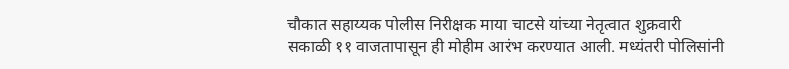चौकात सहाय्यक पोलीस निरीक्षक माया चाटसे यांच्या नेतृत्वात शुक्रवारी सकाळी ११ वाजतापासून ही मोहीम आरंभ करण्यात आली. मध्यंतरी पोलिसांनी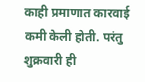काही प्रमाणात कारवाई कमी केली होती. परंतु शुक्रवारी ही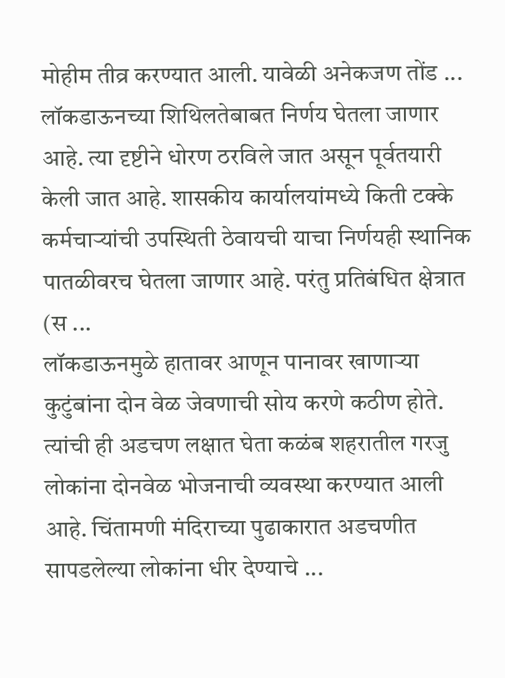मोहीम तीव्र करण्यात आली. यावेळी अनेकजण तोंड ...
लॉकडाऊनच्या शिथिलतेबाबत निर्णय घेतला जाणार आहे. त्या दृष्टीने धोरण ठरविले जात असून पूर्वतयारी केली जात आहे. शासकीय कार्यालयांमध्ये किती टक्के कर्मचाऱ्यांची उपस्थिती ठेवायची याचा निर्णयही स्थानिक पातळीवरच घेतला जाणार आहे. परंतु प्रतिबंधित क्षेत्रात (स ...
लॉकडाऊनमुळे हातावर आणून पानावर खाणाऱ्या कुटुंबांना दोन वेळ जेवणाची सोय करणे कठीण होते. त्यांची ही अडचण लक्षात घेता कळंब शहरातील गरजु लोकांना दोनवेळ भोजनाची व्यवस्था करण्यात आली आहे. चिंतामणी मंदिराच्या पुढाकारात अडचणीत सापडलेल्या लोकांना धीर देण्याचे ...